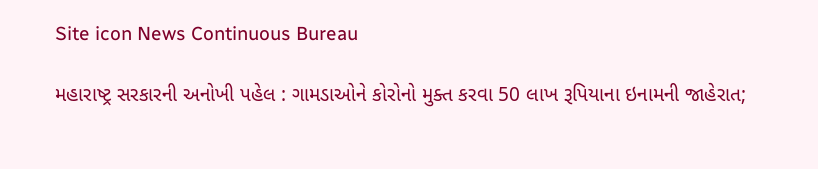Site icon News Continuous Bureau

મહારાષ્ટ્ર સરકારની અનોખી પહેલ : ગામડાઓને કોરોનો મુક્ત કરવા 50 લાખ રૂપિયાના ઇનામની જાહેરાત;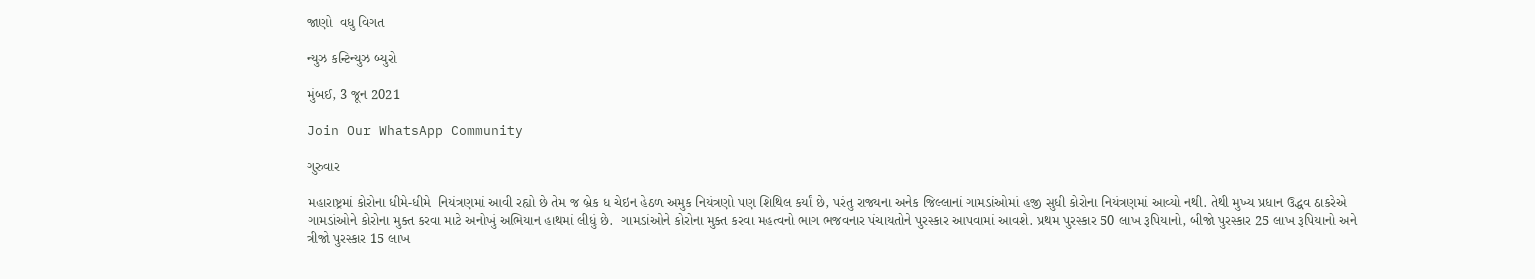જાણો  વધુ વિગત

ન્યુઝ કન્ટિન્યુઝ બ્યુરો

મુંબઈ, 3 જૂન 2021

Join Our WhatsApp Community

ગુરુવાર

મહારાષ્ટ્રમાં કોરોના ધીમે-ધીમે  નિયંત્રણમાં આવી રહ્યો છે તેમ જ બ્રેક ધ ચેઇન હેઠળ અમુક નિયંત્રણો પણ શિથિલ કર્યાં છે, પરંતુ રાજ્યના અનેક જિલ્લાનાં ગામડાંઓમાં હજી સુધી કોરોના નિયંત્રણમાં આવ્યો નથી. તેથી મુખ્ય પ્રધાન ઉદ્ધવ ઠાકરેએ ગામડાંઓને કોરોના મુક્ત કરવા માટે અનોખું અભિયાન હાથમાં લીધું છે.  ગામડાંઓને કોરોના મુક્ત કરવા મહત્વનો ભાગ ભજવનાર પંચાયતોને પુરસ્કાર આપવામાં આવશે. પ્રથમ પુરસ્કાર 50 લાખ રૂપિયાનો, બીજો પુરસ્કાર 25 લાખ રૂપિયાનો અને ત્રીજો પુરસ્કાર 15 લાખ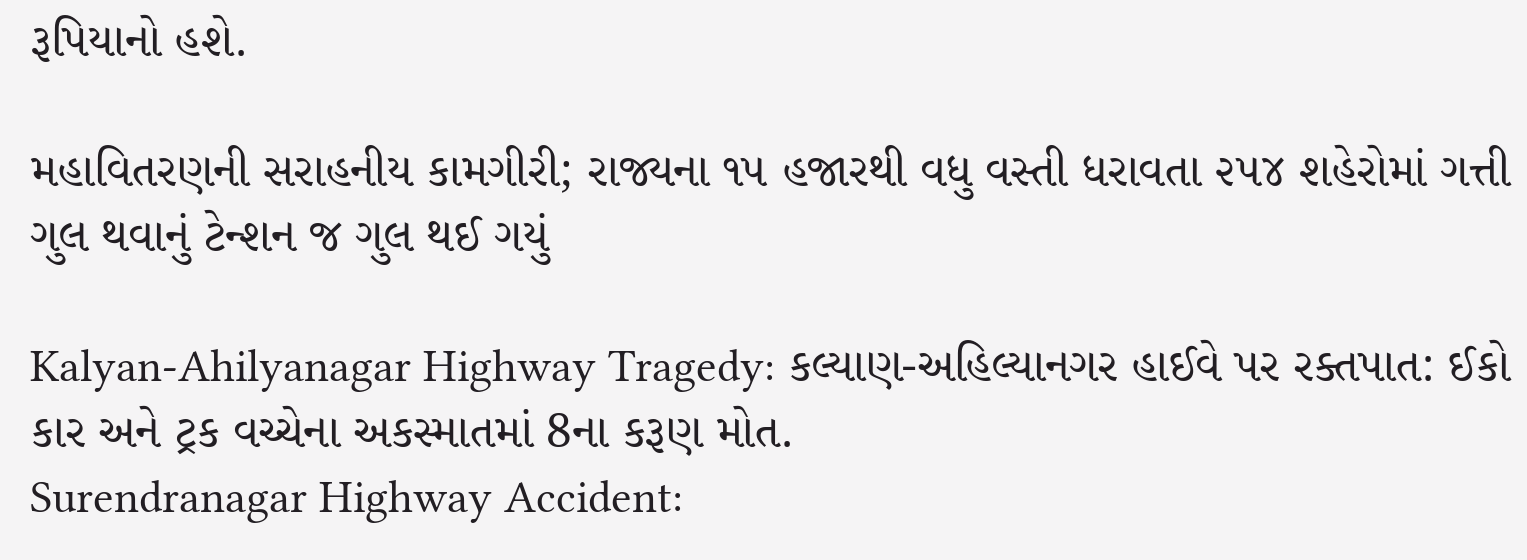રૂપિયાનો હશે.

મહાવિતરણની સરાહનીય કામગીરી; રાજ્યના ૧૫ હજારથી વધુ વસ્તી ધરાવતા ૨૫૪ શહેરોમાં ગત્તી ગુલ થવાનું ટેન્શન જ ગુલ થઈ ગયું

Kalyan-Ahilyanagar Highway Tragedy: કલ્યાણ-અહિલ્યાનગર હાઈવે પર રક્તપાત: ઈકો કાર અને ટ્રક વચ્ચેના અકસ્માતમાં 8ના કરૂણ મોત.
Surendranagar Highway Accident: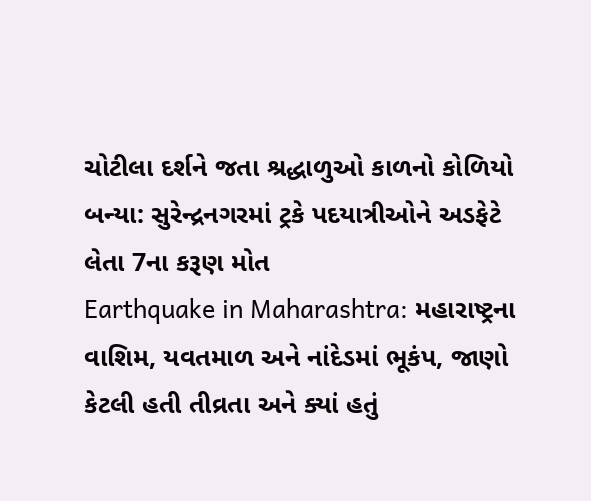ચોટીલા દર્શને જતા શ્રદ્ધાળુઓ કાળનો કોળિયો બન્યા: સુરેન્દ્રનગરમાં ટ્રકે પદયાત્રીઓને અડફેટે લેતા 7ના કરૂણ મોત
Earthquake in Maharashtra: મહારાષ્ટ્રના વાશિમ, યવતમાળ અને નાંદેડમાં ભૂકંપ, જાણો કેટલી હતી તીવ્રતા અને ક્યાં હતું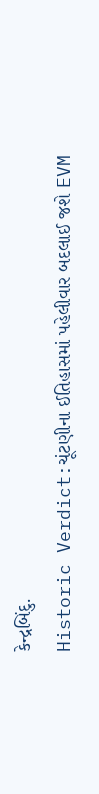કેન્દ્રબિંદુ.
Historic Verdict:ચૂંટણીના ઈતિહાસમાં પહેલીવાર બદલાઈ જશે EVM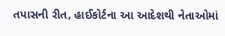તપાસની રીત, હાઈકોર્ટના આ આદેશથી નેતાઓમાં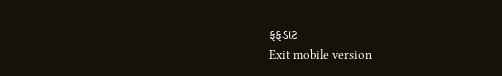ફફડાટ
Exit mobile version